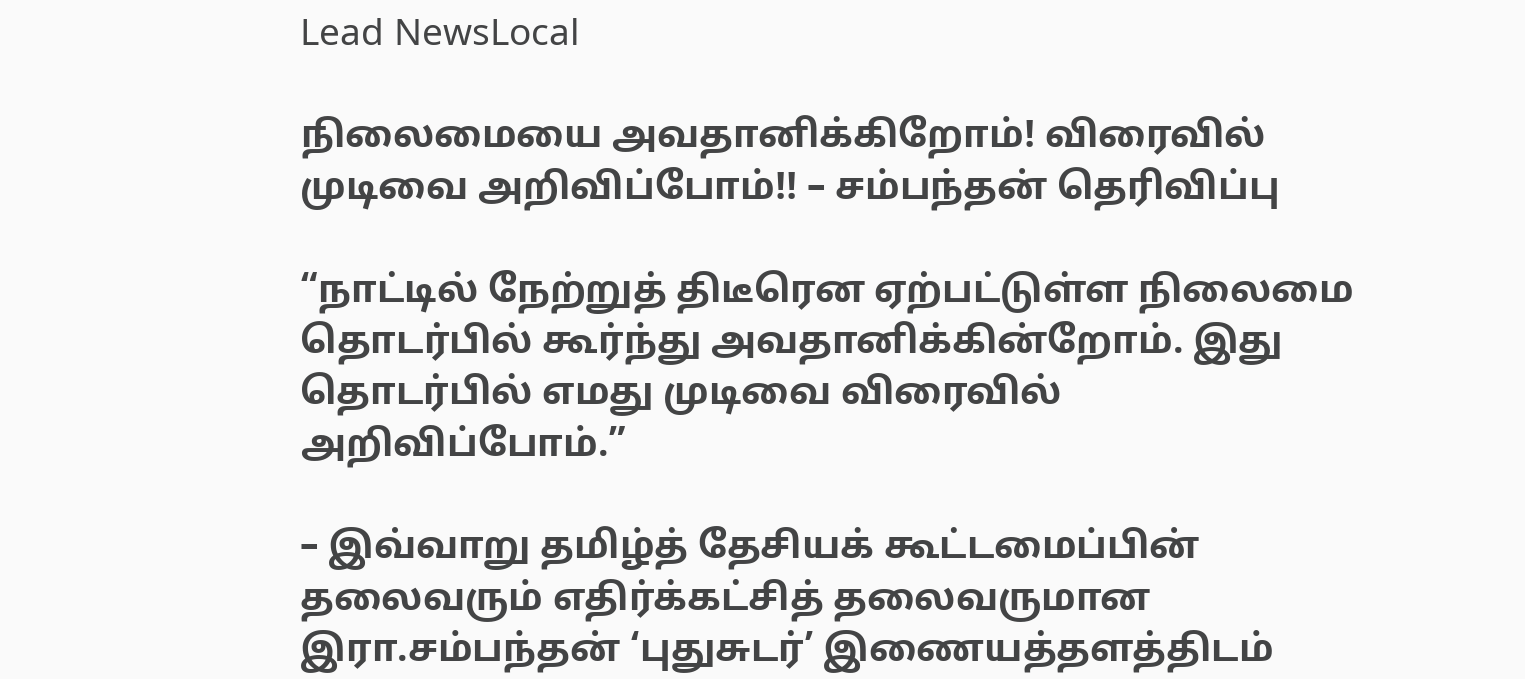Lead NewsLocal

நிலைமையை அவதானிக்கிறோம்! விரைவில் முடிவை அறிவிப்போம்!! – சம்பந்தன் தெரிவிப்பு

“நாட்டில் நேற்றுத் திடீரென ஏற்பட்டுள்ள நிலைமை தொடர்பில் கூர்ந்து அவதானிக்கின்றோம். இது தொடர்பில் எமது முடிவை விரைவில் அறிவிப்போம்.”

– இவ்வாறு தமிழ்த் தேசியக் கூட்டமைப்பின் தலைவரும் எதிர்க்கட்சித் தலைவருமான இரா.சம்பந்தன் ‘புதுசுடர்’ இணையத்தளத்திடம்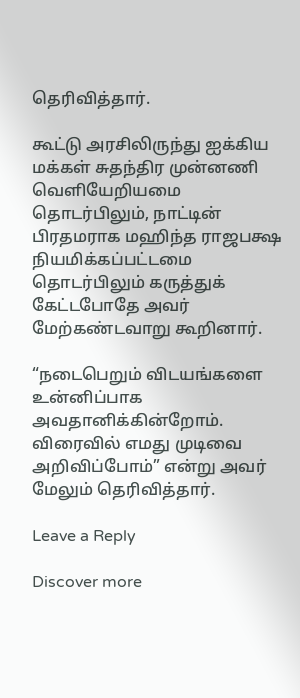தெரிவித்தார்.

கூட்டு அரசிலிருந்து ஐக்கிய மக்கள் சுதந்திர முன்னணி வெளியேறியமை தொடர்பிலும், நாட்டின் பிரதமராக மஹிந்த ராஜபக்ஷ நியமிக்கப்பட்டமை தொடர்பிலும் கருத்துக் கேட்டபோதே அவர் மேற்கண்டவாறு கூறினார்.

“நடைபெறும் விடயங்களை உன்னிப்பாக அவதானிக்கின்றோம். விரைவில் எமது முடிவை அறிவிப்போம்” என்று அவர் மேலும் தெரிவித்தார்.

Leave a Reply

Discover more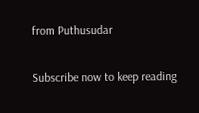from Puthusudar

Subscribe now to keep reading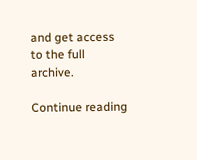and get access to the full archive.

Continue reading